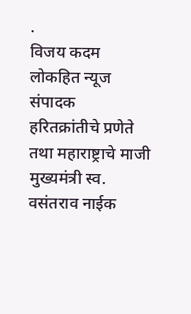.
विजय कदम लोकहित न्यूज संपादक
हरितक्रांतीचे प्रणेते तथा महाराष्ट्राचे माजी मुख्यमंत्री स्व. वसंतराव नाईक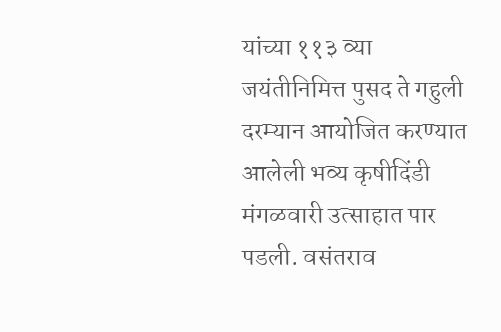यांच्या ११३ व्या जयंतीनिमित्त पुसद ते गहुली दरम्यान आयोजित करण्यात आलेली भव्य कृषीदिंडी मंगळवारी उत्साहात पार पडली. वसंतराव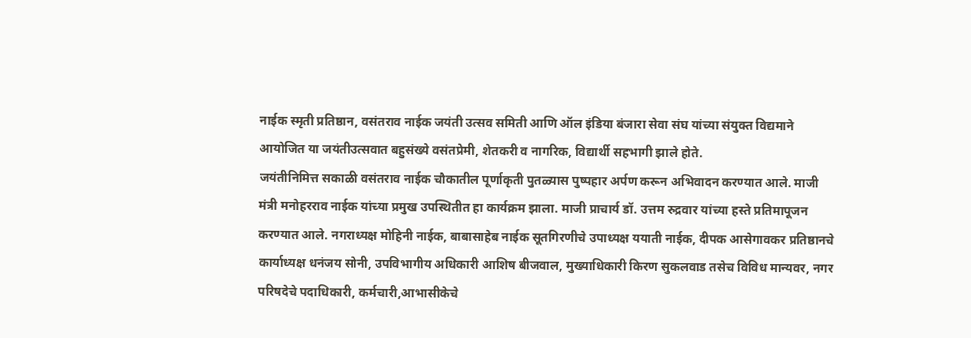नाईक स्मृती प्रतिष्ठान, वसंतराव नाईक जयंती उत्सव समिती आणि ऑल इंडिया बंजारा सेवा संघ यांच्या संयुक्त विद्यमाने आयोजित या जयंतीउत्सवात बहुसंख्ये वसंतप्रेमी, शेतकरी व नागरिक, विद्यार्थी सहभागी झाले होते.
जयंतीनिमित्त सकाळी वसंतराव नाईक चौकातील पूर्णाकृती पुतळ्यास पुष्पहार अर्पण करून अभिवादन करण्यात आले. माजी मंत्री मनोहरराव नाईक यांच्या प्रमुख उपस्थितीत हा कार्यक्रम झाला. माजी प्राचार्य डॉ. उत्तम रुद्रवार यांच्या हस्ते प्रतिमापूजन करण्यात आले. नगराध्यक्ष मोहिनी नाईक, बाबासाहेब नाईक सूतगिरणीचे उपाध्यक्ष ययाती नाईक, दीपक आसेगावकर प्रतिष्ठानचे कार्याध्यक्ष धनंजय सोनी, उपविभागीय अधिकारी आशिष बीजवाल, मुख्याधिकारी किरण सुकलवाड तसेच विविध मान्यवर, नगर परिषदेचे पदाधिकारी, कर्मचारी,आभासीकेचे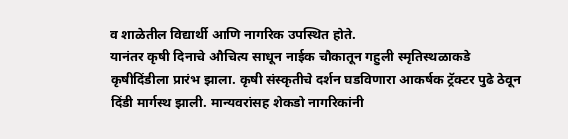व शाळेतील विद्यार्थी आणि नागरिक उपस्थित होते.
यानंतर कृषी दिनाचे औचित्य साधून नाईक चौकातून गहुली स्मृतिस्थळाकडे कृषीदिंडीला प्रारंभ झाला. कृषी संस्कृतीचे दर्शन घडविणारा आकर्षक ट्रॅक्टर पुढे ठेवून दिंडी मार्गस्थ झाली. मान्यवरांसह शेकडो नागरिकांनी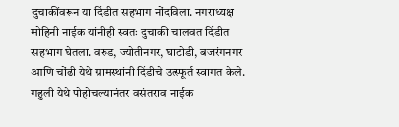दुचाकींवरून या दिंडीत सहभाग नोंदविला. नगराध्यक्ष मोहिनी नाईक यांनीही स्वतः दुचाकी चालवत दिंडीत सहभाग घेतला. वरुड, ज्योतीनगर, घाटोडी, बजरंगनगर आणि चोंढी येथे ग्रामस्थांनी दिंडीचे उत्स्फूर्त स्वागत केले.
गहुली येथे पोहोचल्यानंतर वसंतराव नाईक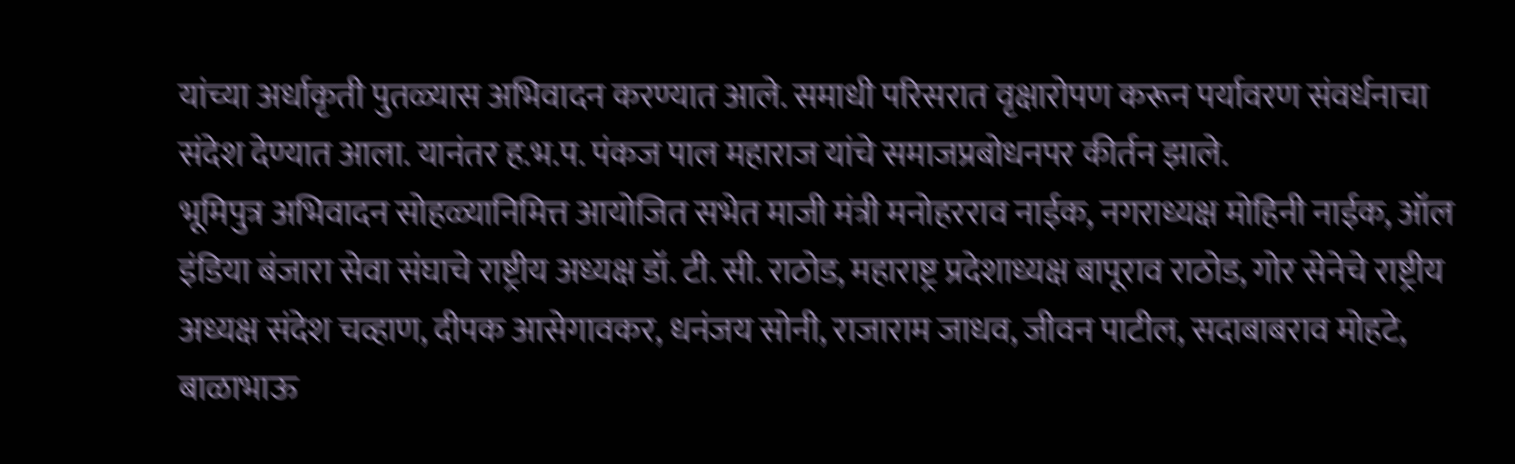यांच्या अर्धाकृती पुतळ्यास अभिवादन करण्यात आले. समाधी परिसरात वृक्षारोपण करून पर्यावरण संवर्धनाचा संदेश देण्यात आला. यानंतर ह.भ.प. पंकज पाल महाराज यांचे समाजप्रबोधनपर कीर्तन झाले.
भूमिपुत्र अभिवादन सोहळ्यानिमित्त आयोजित सभेत माजी मंत्री मनोहरराव नाईक, नगराध्यक्ष मोहिनी नाईक, ऑल इंडिया बंजारा सेवा संघाचे राष्ट्रीय अध्यक्ष डॉ. टी. सी. राठोड, महाराष्ट्र प्रदेशाध्यक्ष बापूराव राठोड, गोर सेनेचे राष्ट्रीय अध्यक्ष संदेश चव्हाण, दीपक आसेगावकर, धनंजय सोनी, राजाराम जाधव, जीवन पाटील, सदाबाबराव मोहटे, बाळाभाऊ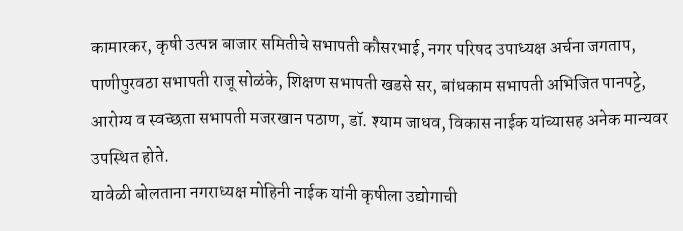कामारकर, कृषी उत्पन्न बाजार समितीचे सभापती कौसरभाई, नगर परिषद उपाध्यक्ष अर्चना जगताप, पाणीपुरवठा सभापती राजू सोळंके, शिक्षण सभापती खडसे सर, बांधकाम सभापती अभिजित पानपट्टे, आरोग्य व स्वच्छता सभापती मजरखान पठाण, डॉ. श्याम जाधव, विकास नाईक यांच्यासह अनेक मान्यवर उपस्थित होते.
यावेळी बोलताना नगराध्यक्ष मोहिनी नाईक यांनी कृषीला उद्योगाची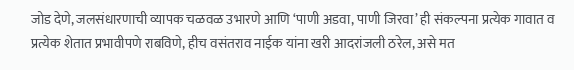जोड देणे, जलसंधारणाची व्यापक चळवळ उभारणे आणि ‘पाणी अडवा, पाणी जिरवा’ ही संकल्पना प्रत्येक गावात व प्रत्येक शेतात प्रभावीपणे राबविणे, हीच वसंतराव नाईक यांना खरी आदरांजली ठरेल, असे मत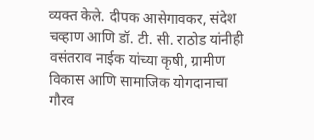व्यक्त केले. दीपक आसेगावकर, संदेश चव्हाण आणि डॉ. टी. सी. राठोड यांनीही वसंतराव नाईक यांच्या कृषी, ग्रामीण विकास आणि सामाजिक योगदानाचा गौरव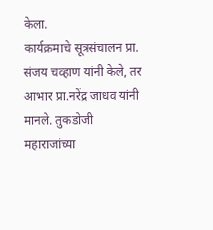केला.
कार्यक्रमाचे सूत्रसंचालन प्रा. संजय चव्हाण यांनी केले, तर आभार प्रा.नरेंद्र जाधव यांनी मानले. तुकडोजी महाराजांच्या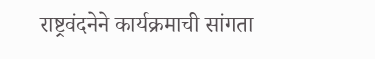राष्ट्रवंदनेने कार्यक्रमाची सांगता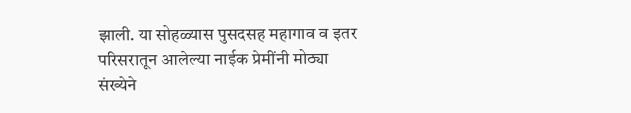झाली. या सोहळ्यास पुसदसह महागाव व इतर परिसरातून आलेल्या नाईक प्रेमींनी मोठ्या संख्येने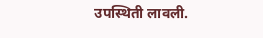उपस्थिती लावली.